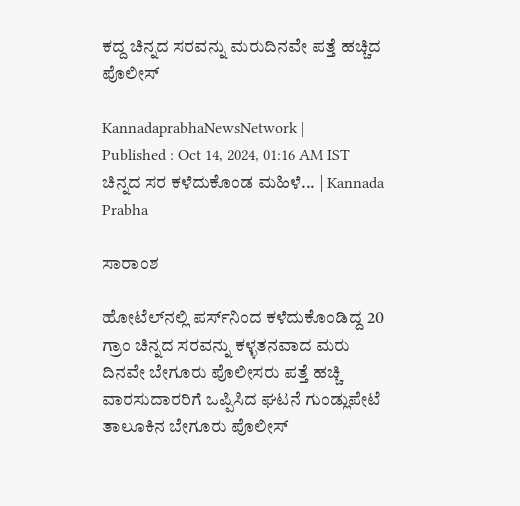ಕದ್ದ ಚಿನ್ನದ ಸರವನ್ನು ಮರುದಿನವೇ ಪತ್ತೆ ಹಚ್ಚಿದ ಪೊಲೀಸ್‌

KannadaprabhaNewsNetwork |
Published : Oct 14, 2024, 01:16 AM IST
ಚಿನ್ನದ ಸರ ಕಳೆದುಕೊಂಡ ಮಹಿಳೆ... | Kannada Prabha

ಸಾರಾಂಶ

ಹೋಟೆಲ್‌ನಲ್ಲಿ ಪರ್ಸ್‌ನಿಂದ ಕಳೆದುಕೊಂಡಿದ್ದ 20 ಗ್ರಾಂ ಚಿನ್ನದ ಸರವನ್ನು ಕಳ್ಳತನವಾದ ಮರು ದಿನವೇ ಬೇಗೂರು ಪೊಲೀಸರು ಪತ್ತೆ ಹಚ್ಚಿ ವಾರಸುದಾರರಿಗೆ ಒಪ್ಪಿಸಿದ ಘಟನೆ ಗುಂಡ್ಲುಪೇಟೆ ತಾಲೂಕಿನ ಬೇಗೂರು ಪೊಲೀಸ್‌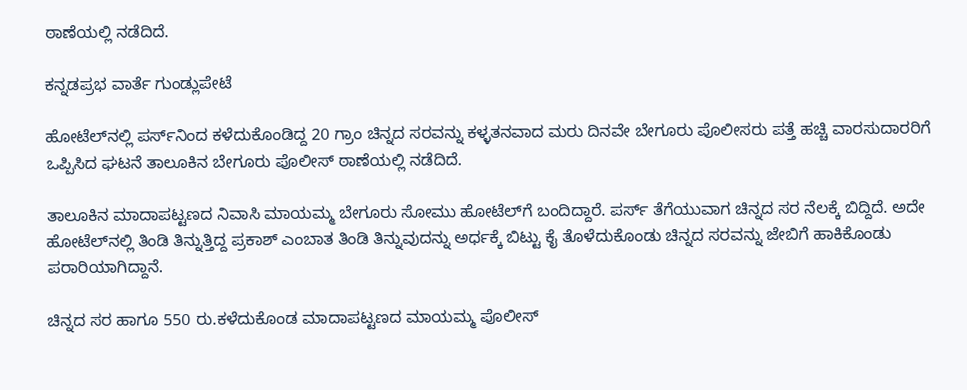ಠಾಣೆಯಲ್ಲಿ ನಡೆದಿದೆ.

ಕನ್ನಡಪ್ರಭ ವಾರ್ತೆ ಗುಂಡ್ಲುಪೇಟೆ

ಹೋಟೆಲ್‌ನಲ್ಲಿ ಪರ್ಸ್‌ನಿಂದ ಕಳೆದುಕೊಂಡಿದ್ದ 20 ಗ್ರಾಂ ಚಿನ್ನದ ಸರವನ್ನು ಕಳ್ಳತನವಾದ ಮರು ದಿನವೇ ಬೇಗೂರು ಪೊಲೀಸರು ಪತ್ತೆ ಹಚ್ಚಿ ವಾರಸುದಾರರಿಗೆ ಒಪ್ಪಿಸಿದ ಘಟನೆ ತಾಲೂಕಿನ ಬೇಗೂರು ಪೊಲೀಸ್‌ ಠಾಣೆಯಲ್ಲಿ ನಡೆದಿದೆ.

ತಾಲೂಕಿನ ಮಾದಾಪಟ್ಟಣದ ನಿವಾಸಿ ಮಾಯಮ್ಮ ಬೇಗೂರು ಸೋಮು ಹೋಟೆಲ್‌ಗೆ ಬಂದಿದ್ದಾರೆ. ಪರ್ಸ್‌ ತೆಗೆಯುವಾಗ ಚಿನ್ನದ ಸರ ನೆಲಕ್ಕೆ ಬಿದ್ದಿದೆ. ಅದೇ ಹೋಟೆಲ್‌ನಲ್ಲಿ ತಿಂಡಿ ತಿನ್ನುತ್ತಿದ್ದ ಪ್ರಕಾಶ್‌ ಎಂಬಾತ ತಿಂಡಿ ತಿನ್ನುವುದನ್ನು ಅರ್ಧಕ್ಕೆ ಬಿಟ್ಟು ಕೈ ತೊಳೆದುಕೊಂಡು ಚಿನ್ನದ ಸರವನ್ನು ಜೇಬಿಗೆ ಹಾಕಿಕೊಂಡು ಪರಾರಿಯಾಗಿದ್ದಾನೆ.

ಚಿನ್ನದ ಸರ ಹಾಗೂ 550 ರು.ಕಳೆದುಕೊಂಡ ಮಾದಾಪಟ್ಟಣದ ಮಾಯಮ್ಮ ಪೊಲೀಸ್‌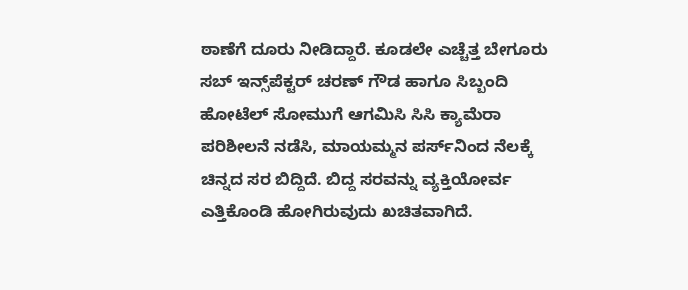ಠಾಣೆಗೆ ದೂರು ನೀಡಿದ್ದಾರೆ. ಕೂಡಲೇ ಎಚ್ಚೆತ್ತ ಬೇಗೂರು ಸಬ್‌ ಇನ್ಸ್‌ಪೆಕ್ಟರ್‌ ಚರಣ್‌ ಗೌಡ ಹಾಗೂ ಸಿಬ್ಬಂದಿ ಹೋಟೆಲ್‌ ಸೋಮುಗೆ ಆಗಮಿಸಿ ಸಿಸಿ ಕ್ಯಾಮೆರಾ ಪರಿಶೀಲನೆ ನಡೆಸಿ, ಮಾಯಮ್ಮನ ಪರ್ಸ್‌ನಿಂದ ನೆಲಕ್ಕೆ ಚಿನ್ನದ ಸರ ಬಿದ್ದಿದೆ. ಬಿದ್ದ ಸರವನ್ನು ವ್ಯಕ್ತಿಯೋರ್ವ ಎತ್ತಿಕೊಂಡಿ ಹೋಗಿರುವುದು ಖಚಿತವಾಗಿದೆ.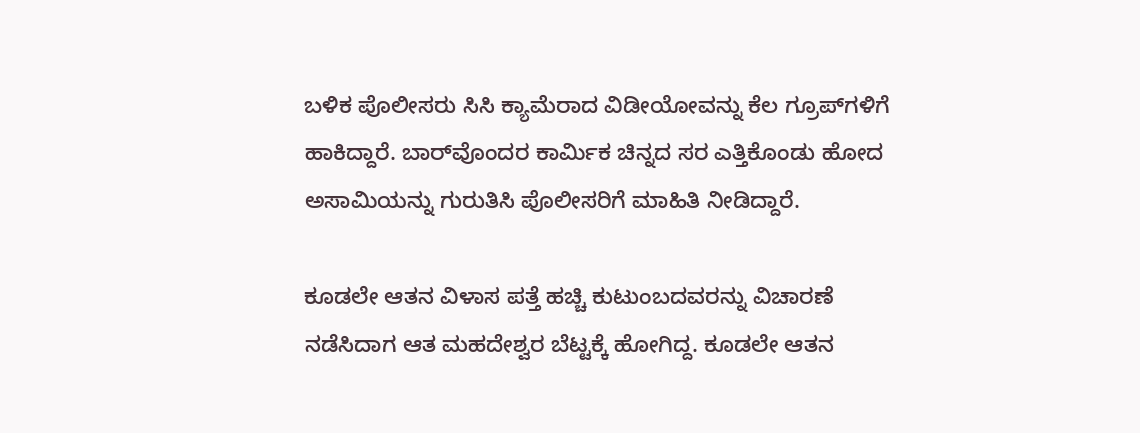ಬಳಿಕ ಪೊಲೀಸರು ಸಿಸಿ ಕ್ಯಾಮೆರಾದ ವಿಡೀಯೋವನ್ನು ಕೆಲ ಗ್ರೂಪ್‌ಗಳಿಗೆ ಹಾಕಿದ್ದಾರೆ. ಬಾರ್‌ವೊಂದರ ಕಾರ್ಮಿಕ ಚಿನ್ನದ ಸರ ಎತ್ತಿಕೊಂಡು ಹೋದ ಅಸಾಮಿಯನ್ನು ಗುರುತಿಸಿ ಪೊಲೀಸರಿಗೆ ಮಾಹಿತಿ ನೀಡಿದ್ದಾರೆ.

ಕೂಡಲೇ ಆತನ ವಿಳಾಸ ಪತ್ತೆ ಹಚ್ಚಿ ಕುಟುಂಬದವರನ್ನು ವಿಚಾರಣೆ ನಡೆಸಿದಾಗ ಆತ ಮಹದೇಶ್ವರ ಬೆಟ್ಟಕ್ಕೆ ಹೋಗಿದ್ದ. ಕೂಡಲೇ ಆತನ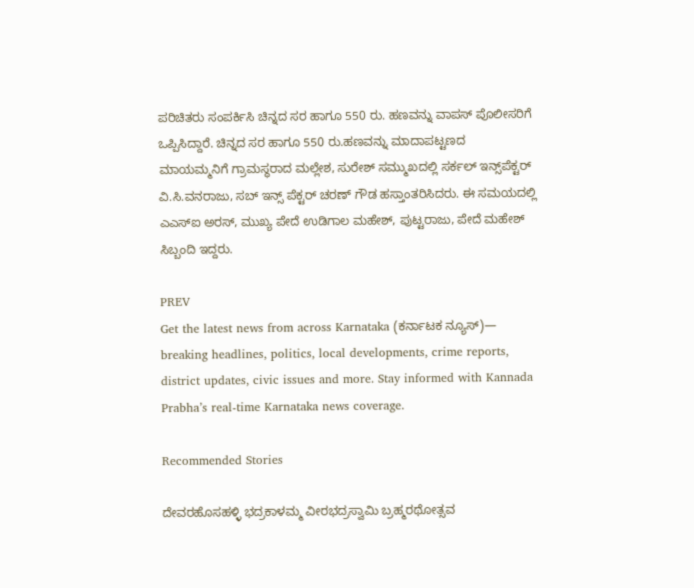ಪರಿಚಿತರು ಸಂಪರ್ಕಿಸಿ ಚಿನ್ನದ ಸರ ಹಾಗೂ 550 ರು. ಹಣವನ್ನು ವಾಪಸ್‌ ಪೊಲೀಸರಿಗೆ ಒಪ್ಪಿಸಿದ್ದಾರೆ. ಚಿನ್ನದ ಸರ ಹಾಗೂ 550 ರು.ಹಣವನ್ನು ಮಾದಾಪಟ್ಟಣದ ಮಾಯಮ್ಮನಿಗೆ ಗ್ರಾಮಸ್ಥರಾದ ಮಲ್ಲೇಶ, ಸುರೇಶ್ ಸಮ್ಮುಖದಲ್ಲಿ ಸರ್ಕಲ್‌ ಇನ್ಸ್‌ಪೆಕ್ಟರ್‌ ವಿ.ಸಿ.ವನರಾಜು, ಸಬ್‌ ಇನ್ಸ್‌ ಪೆಕ್ಟರ್‌ ಚರಣ್‌ ಗೌಡ ಹಸ್ತಾಂತರಿಸಿದರು. ಈ ಸಮಯದಲ್ಲಿ‌ ಎಎಸ್‌ಐ ಅರಸ್‌, ಮುಖ್ಯ ಪೇದೆ ಉಡಿಗಾಲ ಮಹೇಶ್‌, ಪುಟ್ಟರಾಜು, ಪೇದೆ ಮಹೇಶ್‌ ಸಿಬ್ಬಂದಿ ಇದ್ದರು.

PREV
Get the latest news from across Karnataka (ಕರ್ನಾಟಕ ನ್ಯೂಸ್)— breaking headlines, politics, local developments, crime reports, district updates, civic issues and more. Stay informed with Kannada Prabha’s real‑time Karnataka news coverage.

Recommended Stories

ದೇವರಹೊಸಹಳ್ಳಿ ಭದ್ರಕಾಳಮ್ಮ ವೀರಭದ್ರಸ್ವಾಮಿ ಬ್ರಹ್ಮರಥೋತ್ಸವ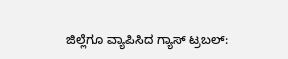ಜಿಲ್ಲೆಗೂ ವ್ಯಾಪಿಸಿದ ಗ್ಯಾಸ್‌ ಟ್ರಬಲ್‌: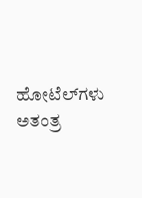ಹೋಟೆಲ್‌ಗಳು ಅತಂತ್ರ